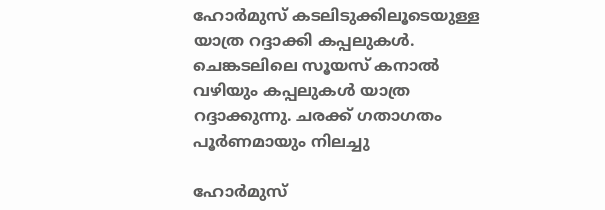ഹോർമുസ് കടലിടുക്കിലൂടെയുള്ള യാത്ര റദ്ദാക്കി കപ്പലുകൾ. ചെങ്കടലിലെ സൂയസ് കനാൽ വഴിയും കപ്പലുകൾ യാത്ര റദ്ദാക്കുന്നു. ചരക്ക് ഗതാഗതം പൂർണമായും നിലച്ചു

ഹോര്‍മുസ്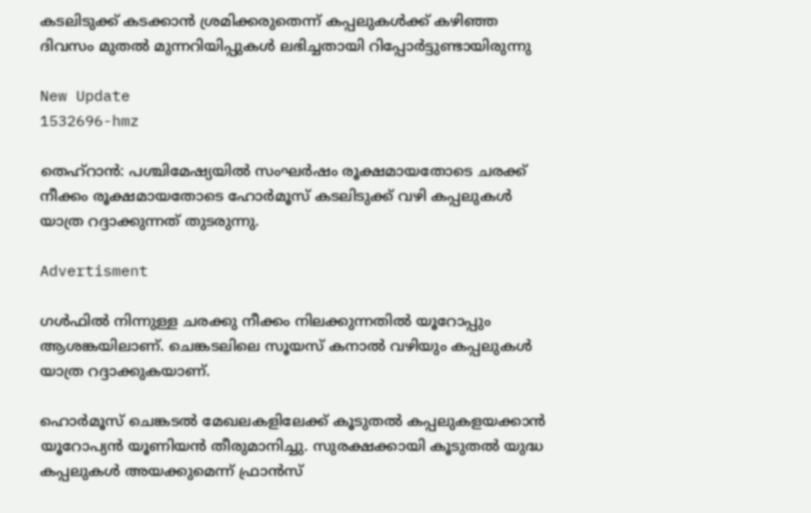കടലിടുക്ക് കടക്കാന്‍ ശ്രമിക്കരുതെന്ന് കപ്പലുകള്‍ക്ക് കഴിഞ്ഞ ദിവസം മുതല്‍ മുന്നറിയിപ്പുകള്‍ ലഭിച്ചതായി റിപ്പോര്‍ട്ടുണ്ടായിരുന്നു

New Update
1532696-hmz

തെഹ്റാന്‍: പശ്ചിമേഷ്യയില്‍ സംഘര്‍ഷം രൂക്ഷമായതോടെ ചരക്ക് നീക്കം രൂക്ഷമായതോടെ ഹോർമൂസ് കടലിടുക്ക് വഴി കപ്പലുകൾ യാത്ര റദ്ദാക്കുന്നത് തുടരുന്നു.

Advertisment

ഗൾഫിൽ നിന്നുള്ള ചരക്കു നീക്കം നിലക്കുന്നതില്‍ യൂറോപ്പും ആശങ്കയിലാണ്. ചെങ്കടലിലെ സൂയസ് കനാൽ വഴിയും കപ്പലുകൾ യാത്ര റദ്ദാക്കുകയാണ്.

ഹൊർമൂസ് ചെങ്കടൽ മേഖലകളിലേക്ക് കൂടുതൽ കപ്പലുകളയക്കാൻ യൂറോപ്യൻ യൂണിയൻ തീരുമാനിച്ചു. സുരക്ഷക്കായി കൂടുതൽ യുദ്ധ കപ്പലുകൾ അയക്കുമെന്ന് ഫ്രാന്‍സ്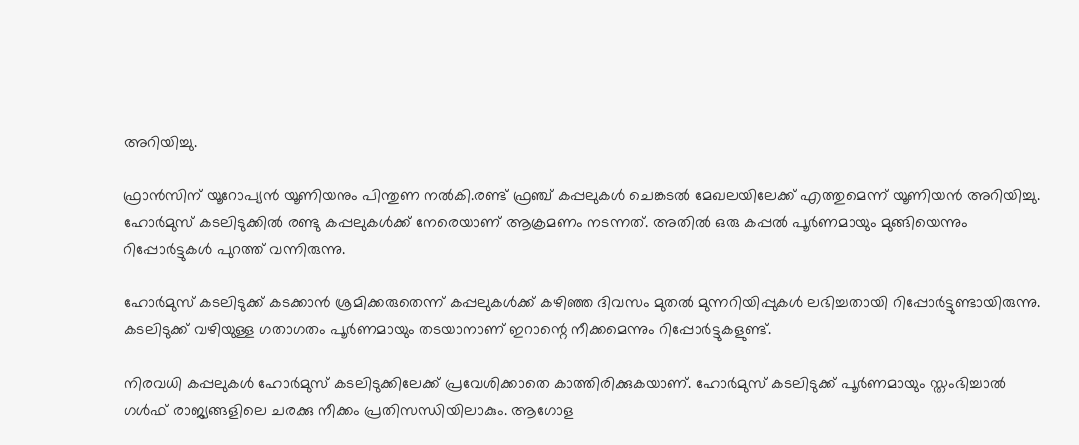അറിയിച്ചു.

ഫ്രാൻസിന് യൂറോപ്യൻ യൂണിയനും പിന്തുണ നല്‍കി.രണ്ട് ഫ്രഞ്ച് കപ്പലുകൾ ചെങ്കടൽ മേഖലയിലേക്ക് എത്തുമെന്ന് യൂണിയൻ അറിയിച്ചു. ഹോര്‍മുസ് കടലിടുക്കില്‍ രണ്ടു കപ്പലുകള്‍ക്ക് നേരെയാണ് ആക്രമണം നടന്നത്. അതില്‍ ഒരു കപ്പല്‍ പൂര്‍ണമായും മുങ്ങിയെന്നും റിപ്പോര്‍ട്ടുകള്‍ പുറത്ത് വന്നിരുന്നു.

ഹോര്‍മുസ് കടലിടുക്ക് കടക്കാന്‍ ശ്രമിക്കരുതെന്ന് കപ്പലുകള്‍ക്ക് കഴിഞ്ഞ ദിവസം മുതല്‍ മുന്നറിയിപ്പുകള്‍ ലഭിച്ചതായി റിപ്പോര്‍ട്ടുണ്ടായിരുന്നു. കടലിടുക്ക് വഴിയുള്ള ഗതാഗതം പൂര്‍ണമായും തടയാനാണ് ഇറാന്റെ നീക്കമെന്നും റിപ്പോര്‍ട്ടുകളുണ്ട്.

നിരവധി കപ്പലുകള്‍ ഹോര്‍മുസ് കടലിടുക്കിലേക്ക് പ്രവേശിക്കാതെ കാത്തിരിക്കുകയാണ്. ഹോര്‍മുസ് കടലിടുക്ക് പൂര്‍ണമായും സ്തംഭിച്ചാല്‍ ഗള്‍ഫ് രാജ്യങ്ങളിലെ ചരക്കു നീക്കം പ്രതിസന്ധിയിലാകും. ആഗോള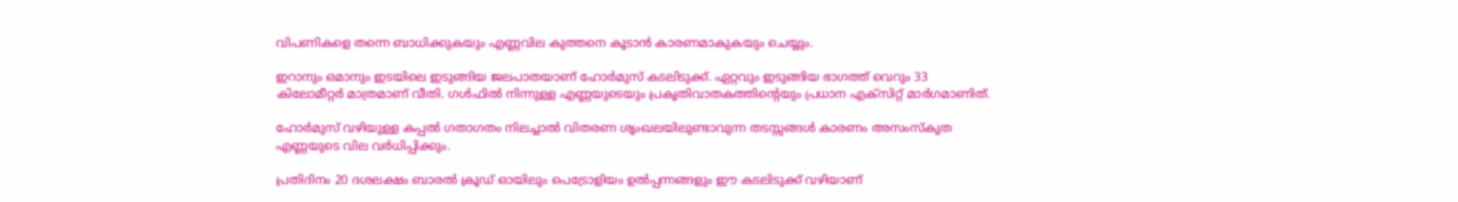വിപണികളെ തന്നെ ബാധിക്കുകയും എണ്ണവില കുത്തനെ കൂടാന്‍ കാരണമാകുകയും ചെയ്യും.

ഇറാനും ഒമാനും ഇടയിലെ ഇടുങ്ങിയ ജലപാതയാണ് ഹോര്‍മുസ് കടലിടുക്ക്. ഏറ്റവും ഇടുങ്ങിയ ഭാഗത്ത് വെറും 33 കിലോമീറ്റര്‍ മാത്രമാണ് വീതി. ഗള്‍ഫില്‍ നിന്നുള്ള എണ്ണയുടെയും പ്രകൃതിവാതകത്തിന്റെയും പ്രധാന എക്സിറ്റ് മാര്‍ഗമാണിത്.

ഹോര്‍മുസ് വഴിയുള്ള കപ്പല്‍ ഗതാഗതം നിലച്ചാല്‍ വിതരണ ശൃംഖലയിലുണ്ടാവുന്ന തടസ്സങ്ങള്‍ കാരണം അസംസ്‌കൃത എണ്ണയുടെ വില വര്‍ധിപ്പിക്കും.

പ്രതിദിനം 20 ദശലക്ഷം ബാരല്‍ ക്രൂഡ് ഓയിലും പെട്രോളിയം ഉല്‍പ്പന്നങ്ങളും ഈ കടലിടുക്ക് വഴിയാണ്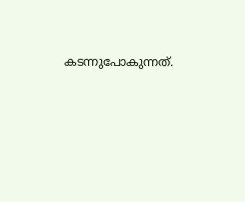കടന്നുപോകുന്നത്.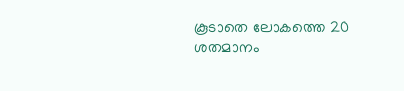കൂടാതെ ലോകത്തെ 20 ശതമാനം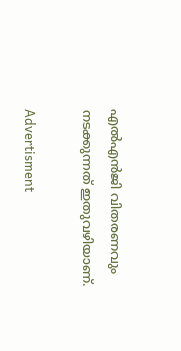എല്‍എന്‍ജി വിതരണവും നടക്കുന്നത് ഇതുവഴിയാണ്.

Advertisment